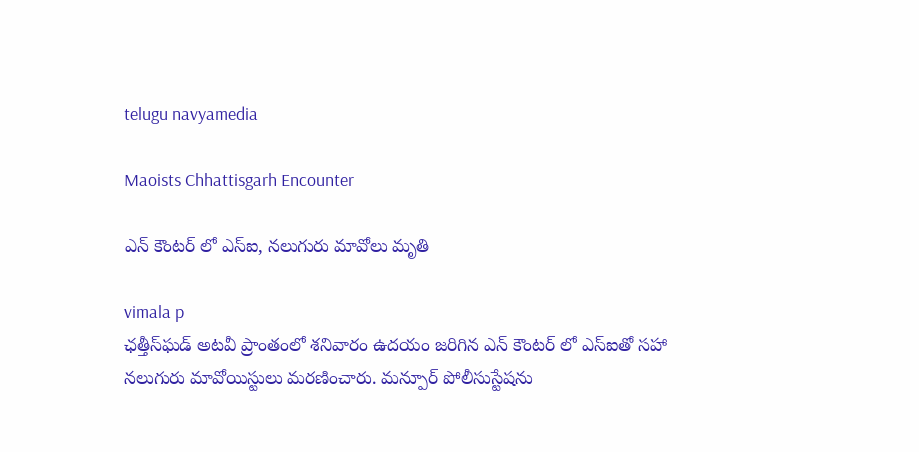telugu navyamedia

Maoists Chhattisgarh Encounter

ఎన్ కౌంటర్ లో ఎస్‌ఐ, నలుగురు మావోలు మృతి

vimala p
ఛత్తీస్‌ఘడ్‌ అటవీ ప్రాంతంలో శనివారం ఉదయం జరిగిన ఎన్ కౌంటర్ లో ఎస్‌ఐతో సహా నలుగురు మావోయిస్టులు మరణించారు. మన్పూర్ పోలీసుస్టేషను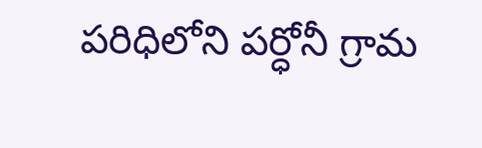పరిధిలోని పర్ధోనీ గ్రామ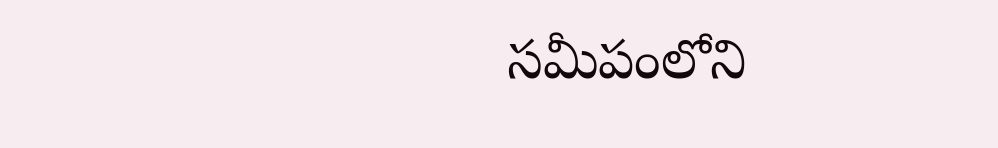సమీపంలోని